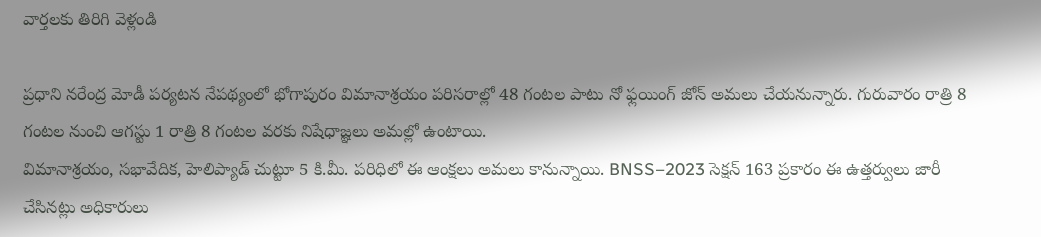వార్తలకు తిరిగి వెళ్లండి

ప్రధాని నరేంద్ర మోడీ పర్యటన నేపథ్యంలో భోగాపురం విమానాశ్రయం పరిసరాల్లో 48 గంటల పాటు నో ఫ్లయింగ్ జోన్ అమలు చేయనున్నారు. గురువారం రాత్రి 8 గంటల నుంచి ఆగస్టు 1 రాత్రి 8 గంటల వరకు నిషేధాజ్ఞలు అమల్లో ఉంటాయి.
విమానాశ్రయం, సభావేదిక, హెలిప్యాడ్ చుట్టూ 5 కి.మీ. పరిధిలో ఈ ఆంక్షలు అమలు కానున్నాయి. BNSS–2023 సెక్షన్ 163 ప్రకారం ఈ ఉత్తర్వులు జారీ చేసినట్లు అధికారులు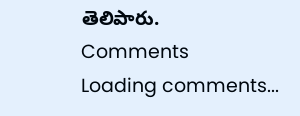తెలిపారు.
Comments
Loading comments...